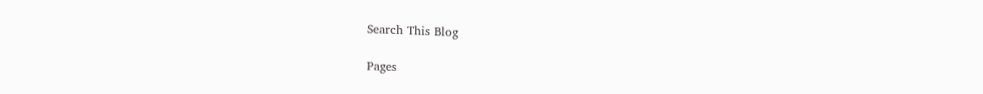Search This Blog

Pages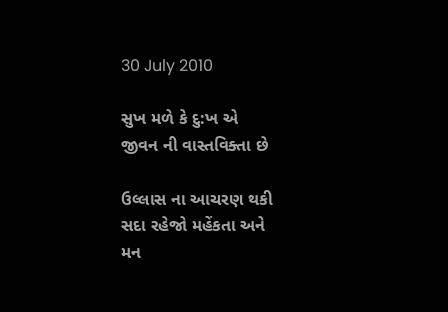30 July 2010

સુખ મળે કે દુ:ખ એ
જીવન ની વાસ્તવિક્તા છે

ઉલ્લાસ ના આચરણ થકી
સદા રહેજો મહેંકતા અને
મન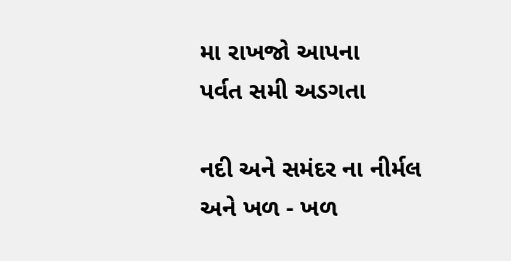મા રાખજો આપના
પર્વત સમી અડગતા

નદી અને સમંદર ના નીર્મલ
અને ખળ - ખળ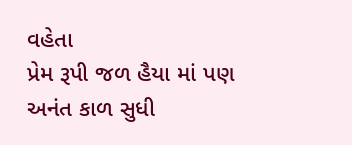વહેતા
પ્રેમ રૂપી જળ હૈયા માં પણ
અનંત કાળ સુધી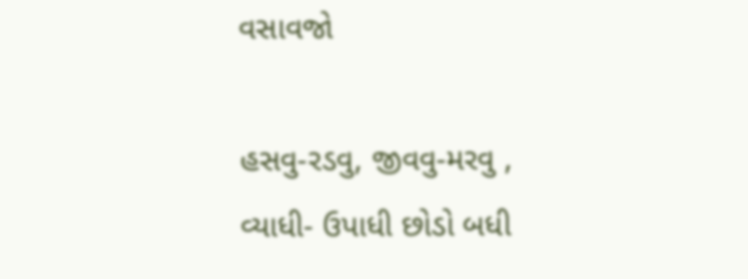વસાવજો

હસવુ-રડવુ, જીવવુ-મરવુ ,
વ્યાધી- ઉપાધી છોડો બધી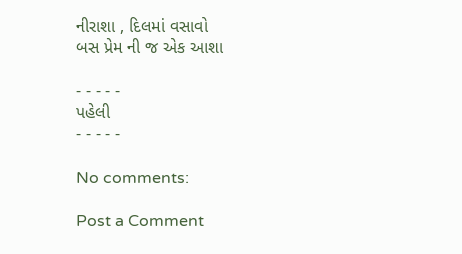નીરાશા , દિલમાં વસાવો
બસ પ્રેમ ની જ એક આશા

- - - - -
પહેલી
- - - - -

No comments:

Post a Comment